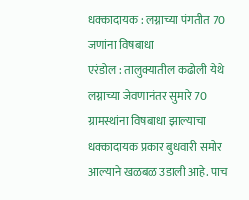धक्कादायक : लग्नाच्या पंगतीत 70 जणांना विषबाधा
एरंडोल : तालुक्यातील कढोली येथे लग्नाच्या जेवणानंतर सुमारे 70 ग्रामस्थांना विषबाधा झाल्याचा धक्कादायक प्रकार बुधवारी समोर आल्याने खळबळ उडाली आहे. पाच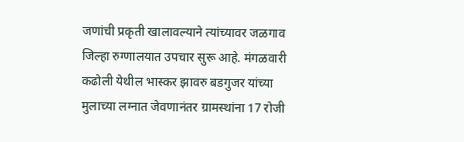जणांची प्रकृती खालावल्याने त्यांच्यावर जळगाव जिल्हा रुग्णालयात उपचार सुरू आहे. मंगळवारी कढोली येथील भास्कर झावरु बडगुजर यांच्या मुलाच्या लग्नात जेवणानंतर ग्रामस्थांना 17 रोजी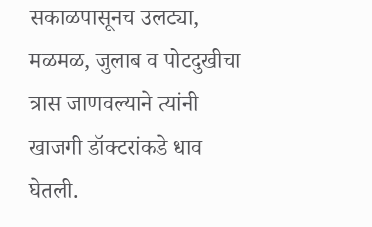सकाळपासूनच उलट्या, मळमळ, जुलाब व पोटदुखीचा त्रास जाणवल्याने त्यांनी खाजगी डॉक्टरांकडे धाव घेतली.